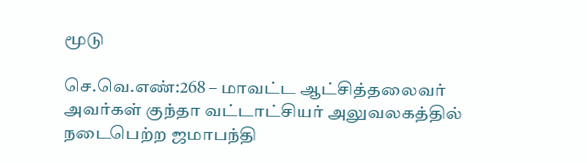மூடு

செ.வெ.எண்:268 – மாவட்ட ஆட்சித்தலைவர் அவர்கள் குந்தா வட்டாட்சியர் அலுவலகத்தில் நடைபெற்ற ஜமாபந்தி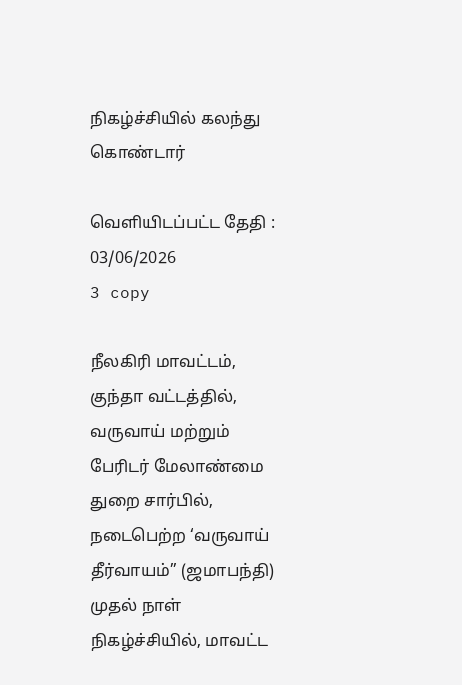நிகழ்ச்சியில் கலந்து கொண்டார்

வெளியிடப்பட்ட தேதி : 03/06/2026
3 copy

நீலகிரி மாவட்டம், குந்தா வட்டத்தில், வருவாய் மற்றும் பேரிடர் மேலாண்மை துறை சார்பில், நடைபெற்ற ‘வருவாய் தீர்வாயம்” (ஜமாபந்தி) முதல் நாள் நிகழ்ச்சியில், மாவட்ட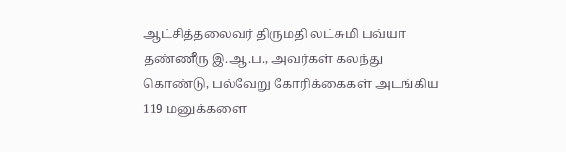ஆட்சித்தலைவர் திருமதி லட்சுமி பவ்யா தண்ணீரு இ.ஆ.ப., அவர்கள் கலந்து கொண்டு, பல்வேறு கோரிக்கைகள் அடங்கிய 119 மனுக்களை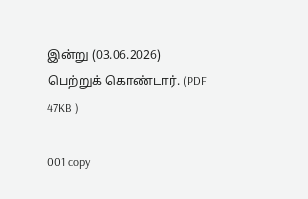இன்று (03.06.2026)
பெற்றுக் கொண்டார். (PDF 47KB )

001 copy